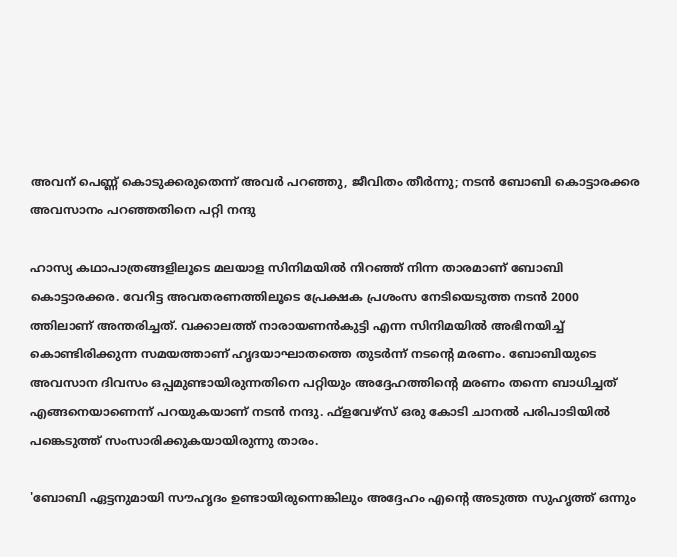അവന് പെണ്ണ് കൊടുക്കരുതെന്ന് അവർ പറഞ്ഞു, ജീവിതം തീർന്നു; നടൻ ബോബി കൊട്ടാരക്കര അവസാനം പറഞ്ഞതിനെ പറ്റി നന്ദു

ഹാസ്യ കഥാപാത്രങ്ങളിലൂടെ മലയാള സിനിമയില്‍ നിറഞ്ഞ് നിന്ന താരമാണ് ബോബി കൊട്ടാരക്കര. വേറിട്ട അവതരണത്തിലൂടെ പ്രേക്ഷക പ്രശംസ നേടിയെടുത്ത നടന്‍ 2000 ത്തിലാണ് അന്തരിച്ചത്. വക്കാലത്ത് നാരായണന്‍കുട്ടി എന്ന സിനിമയില്‍ അഭിനയിച്ച് കൊണ്ടിരിക്കുന്ന സമയത്താണ് ഹൃദയാഘാതത്തെ തുടര്‍ന്ന് നടന്റെ മരണം. ബോബിയുടെ അവസാന ദിവസം ഒപ്പമുണ്ടായിരുന്നതിനെ പറ്റിയും അദ്ദേഹത്തിന്റെ മരണം തന്നെ ബാധിച്ചത് എങ്ങനെയാണെന്ന് പറയുകയാണ് നടന്‍ നന്ദു. ഫ്‌ളവേഴ്‌സ് ഒരു കോടി ചാനല്‍ പരിപാടിയില്‍ പങ്കെടുത്ത് സംസാരിക്കുകയായിരുന്നു താരം.

'ബോബി ഏട്ടനുമായി സൗഹൃദം ഉണ്ടായിരുന്നെങ്കിലും അദ്ദേഹം എന്റെ അടുത്ത സുഹൃത്ത് ഒന്നും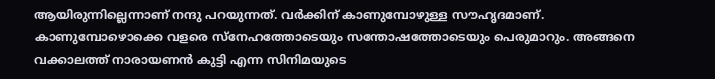ആയിരുന്നില്ലെന്നാണ് നന്ദു പറയുന്നത്. വര്‍ക്കിന് കാണുമ്പോഴുള്ള സൗഹൃദമാണ്. കാണുമ്പോഴൊക്കെ വളരെ സ്‌നേഹത്തോടെയും സന്തോഷത്തോടെയും പെരുമാറും. അങ്ങനെ വക്കാലത്ത് നാരായണന്‍ കുട്ടി എന്ന സിനിമയുടെ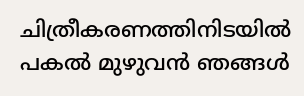ചിത്രീകരണത്തിനിടയില്‍ പകല്‍ മുഴുവന്‍ ഞങ്ങള്‍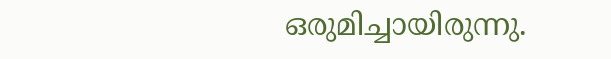ഒരുമിച്ചായിരുന്നു.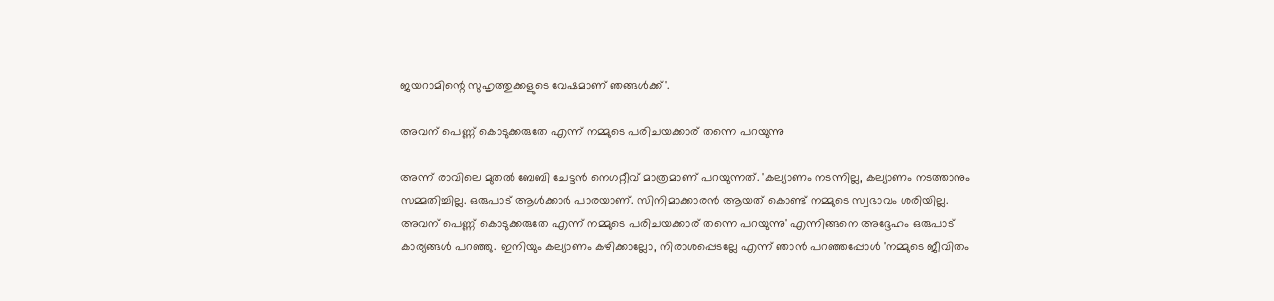ജയറാമിന്റെ സുഹൃത്തുക്കളുടെ വേഷമാണ് ഞങ്ങള്‍ക്ക്'.

അവന് പെണ്ണ് കൊടുക്കരുതേ എന്ന് നമ്മുടെ പരിചയക്കാര് തന്നെ പറയുന്നു

അന്ന് രാവിലെ മുതല്‍ ബേബി ചേട്ടന്‍ നെഗറ്റീവ് മാത്രമാണ് പറയുന്നത്. 'കല്യാണം നടന്നില്ല, കല്യാണം നടത്താനും സമ്മതിച്ചില്ല. ഒരുപാട് ആള്‍ക്കാര്‍ പാരയാണ്. സിനിമാക്കാരന്‍ ആയത് കൊണ്ട് നമ്മുടെ സ്വഭാവം ശരിയില്ല. അവന് പെണ്ണ് കൊടുക്കരുതേ എന്ന് നമ്മുടെ പരിചയക്കാര് തന്നെ പറയുന്നു' എന്നിങ്ങനെ അദ്ദേഹം ഒരുപാട് കാര്യങ്ങള്‍ പറഞ്ഞു. ഇനിയും കല്യാണം കഴിക്കാല്ലോ, നിരാശപ്പെടല്ലേ എന്ന് ഞാന്‍ പറഞ്ഞപ്പോള്‍ 'നമ്മുടെ ജീവിതം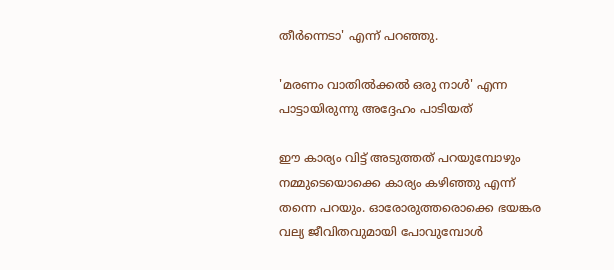തീര്‍ന്നെടാ' എന്ന് പറഞ്ഞു.

'മരണം വാതില്‍ക്കല്‍ ഒരു നാള്‍' എന്ന പാട്ടായിരുന്നു അദ്ദേഹം പാടിയത്

ഈ കാര്യം വിട്ട് അടുത്തത് പറയുമ്പോഴും നമ്മുടെയൊക്കെ കാര്യം കഴിഞ്ഞു എന്ന് തന്നെ പറയും. ഓരോരുത്തരൊക്കെ ഭയങ്കര വല്യ ജീവിതവുമായി പോവുമ്പോള്‍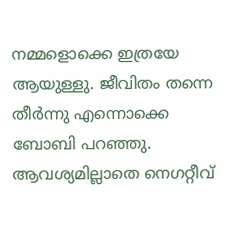നമ്മളൊക്കെ ഇത്രയേ ആയുള്ളു. ജീവിതം തന്നെ തീര്‍ന്നു എന്നൊക്കെ ബോബി പറഞ്ഞു. ആവശ്യമില്ലാതെ നെഗറ്റീവ്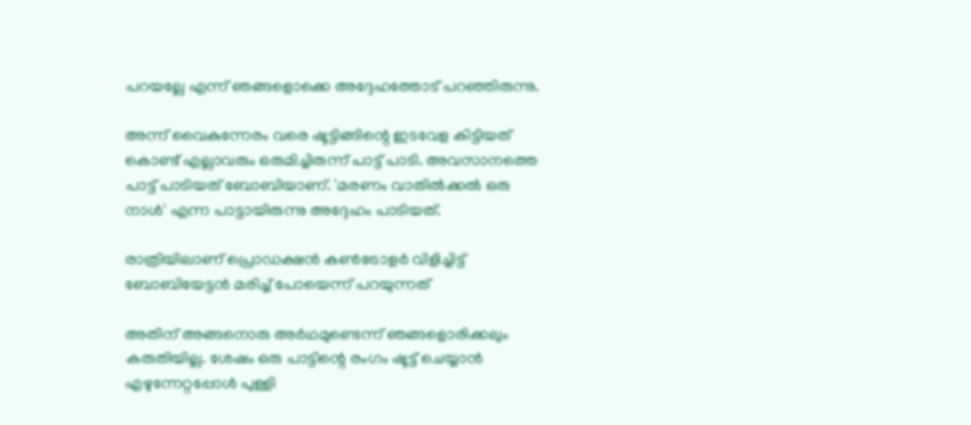പറയല്ലേ എന്ന് ഞങ്ങളൊക്കെ അദ്ദേഹത്തോട് പറഞ്ഞിരുന്നു.

അന്ന് വൈകുന്നേരം വരെ ഷൂട്ടിങ്ങിന്റെ ഇടവേള കിട്ടിയത് കൊണ്ട് എല്ലാവരും ഒരുമിച്ചിരുന്ന് പാട്ട് പാടി. അവസാനത്തെ പാട്ട് പാടിയത് ബോബിയാണ്. 'മരണം വാതില്‍ക്കല്‍ ഒരു നാള്‍' എന്ന പാട്ടായിരുന്നു അദ്ദേഹം പാടിയത്.

രാത്രിയിലാണ് പ്രൊഡക്ഷന്‍ കണ്‍ട്രോളര്‍ വിളിച്ചിട്ട് ബോബിയേട്ടന്‍ മരിച്ച് പോയെന്ന് പറയുന്നത്

അതിന് അങ്ങനൊരു അര്‍ഥമുണ്ടെന്ന് ഞങ്ങളൊരിക്കലും കരുതിയില്ല. ശേഷം ഒരു പാട്ടിന്റെ രംഗം ഷൂട്ട് ചെയ്യാന്‍ എഴുന്നേറ്റപ്പോള്‍ പുള്ളി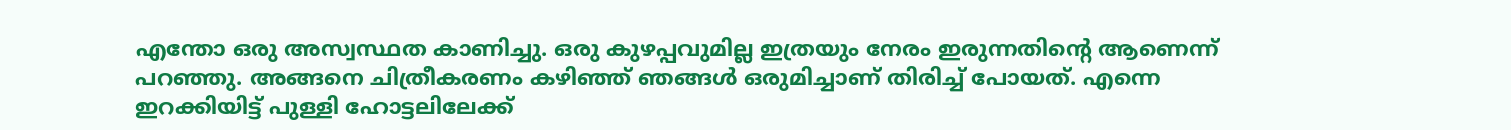എന്തോ ഒരു അസ്വസ്ഥത കാണിച്ചു. ഒരു കുഴപ്പവുമില്ല ഇത്രയും നേരം ഇരുന്നതിന്റെ ആണെന്ന് പറഞ്ഞു. അങ്ങനെ ചിത്രീകരണം കഴിഞ്ഞ് ഞങ്ങള്‍ ഒരുമിച്ചാണ് തിരിച്ച് പോയത്. എന്നെ ഇറക്കിയിട്ട് പുള്ളി ഹോട്ടലിലേക്ക്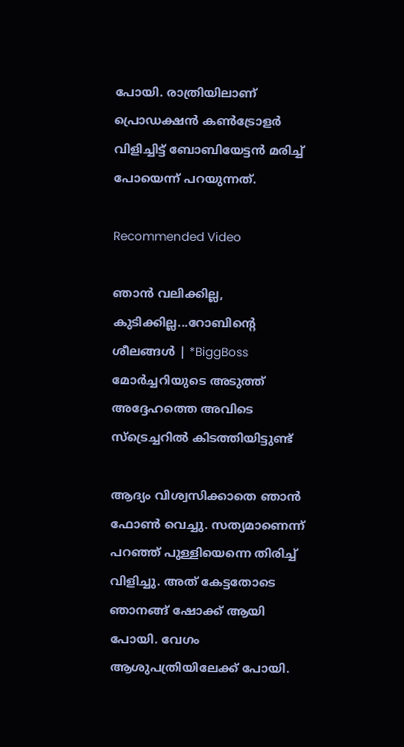പോയി. രാത്രിയിലാണ് പ്രൊഡക്ഷന്‍ കണ്‍ട്രോളര്‍ വിളിച്ചിട്ട് ബോബിയേട്ടന്‍ മരിച്ച് പോയെന്ന് പറയുന്നത്.

Recommended Video

ഞാന്‍ വലിക്കില്ല, കുടിക്കില്ല...റോബിന്റെ ശീലങ്ങള്‍ | *BiggBoss
മോര്‍ച്ചറിയുടെ അടുത്ത് അദ്ദേഹത്തെ അവിടെ സ്‌ട്രെച്ചറില്‍ കിടത്തിയിട്ടുണ്ട്

ആദ്യം വിശ്വസിക്കാതെ ഞാന്‍ ഫോണ്‍ വെച്ചു. സത്യമാണെന്ന് പറഞ്ഞ് പുള്ളിയെന്നെ തിരിച്ച് വിളിച്ചു. അത് കേട്ടതോടെ ഞാനങ്ങ് ഷോക്ക് ആയി പോയി. വേഗം ആശുപത്രിയിലേക്ക് പോയി.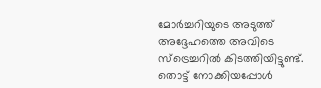മോര്‍ച്ചറിയുടെ അടുത്ത് അദ്ദേഹത്തെ അവിടെ സ്‌ട്രെച്ചറില്‍ കിടത്തിയിട്ടുണ്ട്. തൊട്ട് നോക്കിയപ്പോള്‍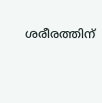ശരീരത്തിന്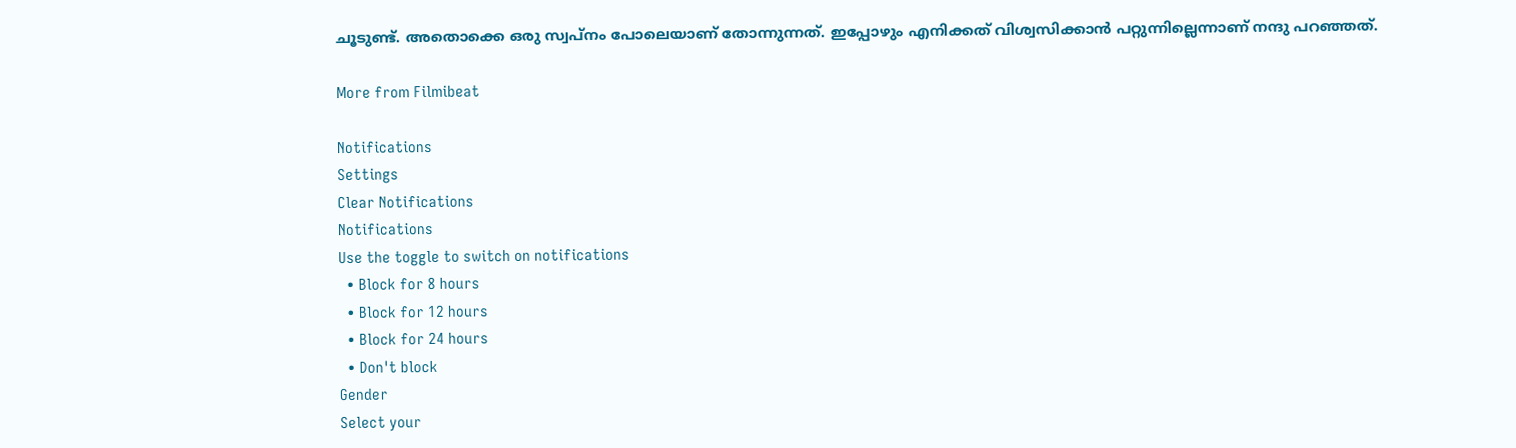ചൂടുണ്ട്. അതൊക്കെ ഒരു സ്വപ്‌നം പോലെയാണ് തോന്നുന്നത്. ഇപ്പോഴും എനിക്കത് വിശ്വസിക്കാന്‍ പറ്റുന്നില്ലെന്നാണ് നന്ദു പറഞ്ഞത്.

More from Filmibeat

Notifications
Settings
Clear Notifications
Notifications
Use the toggle to switch on notifications
  • Block for 8 hours
  • Block for 12 hours
  • Block for 24 hours
  • Don't block
Gender
Select your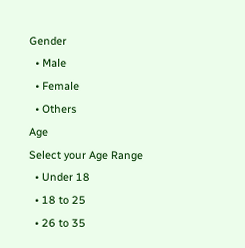Gender
  • Male
  • Female
  • Others
Age
Select your Age Range
  • Under 18
  • 18 to 25
  • 26 to 35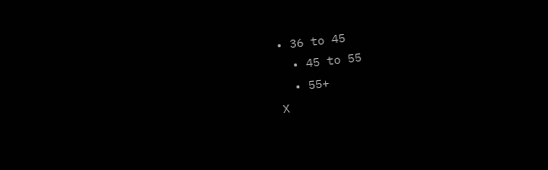• 36 to 45
  • 45 to 55
  • 55+
X